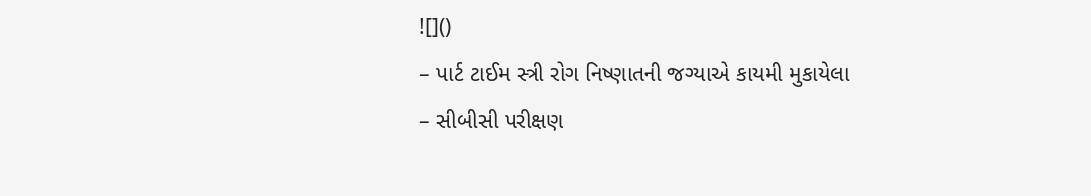![]()
– પાર્ટ ટાઈમ સ્ત્રી રોગ નિષ્ણાતની જગ્યાએ કાયમી મુકાયેલા
– સીબીસી પરીક્ષણ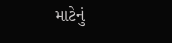માટેનું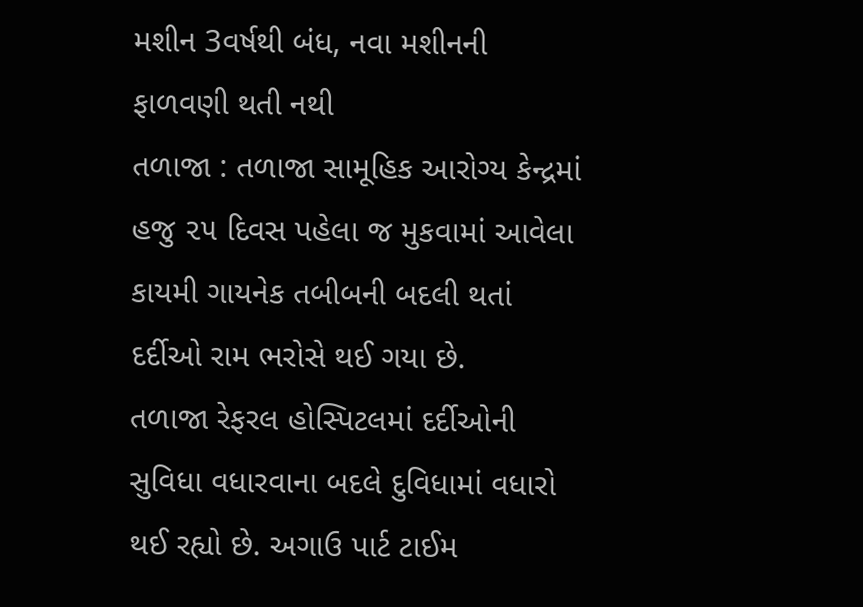મશીન 3વર્ષથી બંધ, નવા મશીનની ફાળવણી થતી નથી
તળાજા : તળાજા સામૂહિક આરોગ્ય કેન્દ્રમાં હજુ ૨૫ દિવસ પહેલા જ મુકવામાં આવેલા કાયમી ગાયનેક તબીબની બદલી થતાં દર્દીઓ રામ ભરોસે થઈ ગયા છે.
તળાજા રેફરલ હોસ્પિટલમાં દર્દીઓની સુવિધા વધારવાના બદલે દુવિધામાં વધારો થઈ રહ્યો છે. અગાઉ પાર્ટ ટાઈમ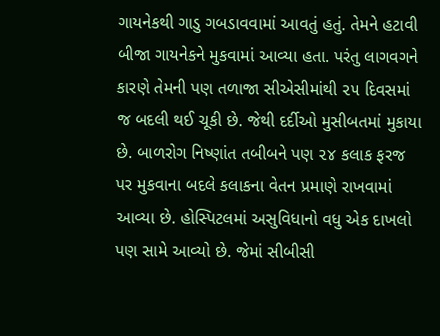ગાયનેકથી ગાડુ ગબડાવવામાં આવતું હતું. તેમને હટાવી બીજા ગાયનેકને મુકવામાં આવ્યા હતા. પરંતુ લાગવગને કારણે તેમની પણ તળાજા સીએસીમાંથી ૨૫ દિવસમાં જ બદલી થઈ ચૂકી છે. જેથી દર્દીઓ મુસીબતમાં મુકાયા છે. બાળરોગ નિષ્ણાંત તબીબને પણ ૨૪ કલાક ફરજ પર મુકવાના બદલે કલાકના વેતન પ્રમાણે રાખવામાં આવ્યા છે. હોસ્પિટલમાં અસુવિધાનો વધુ એક દાખલો પણ સામે આવ્યો છે. જેમાં સીબીસી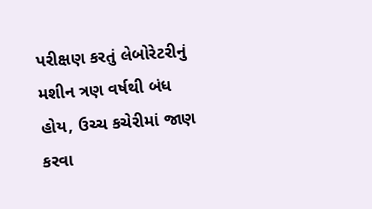પરીક્ષણ કરતું લેબોરેટરીનું મશીન ત્રણ વર્ષથી બંધ હોય, ઉચ્ચ કચેરીમાં જાણ કરવા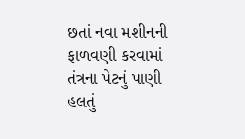છતાં નવા મશીનની ફાળવણી કરવામાં તંત્રના પેટનું પાણી હલતું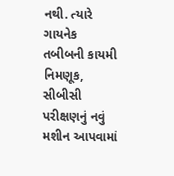નથી. ત્યારે ગાયનેક તબીબની કાયમી નિમણૂક, સીબીસી પરીક્ષણનું નવું મશીન આપવામાં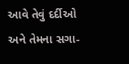આવે તેવું દર્દીઓ અને તેમના સગા-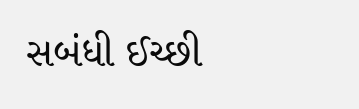સબંધી ઈચ્છી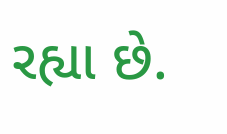રહ્યા છે.